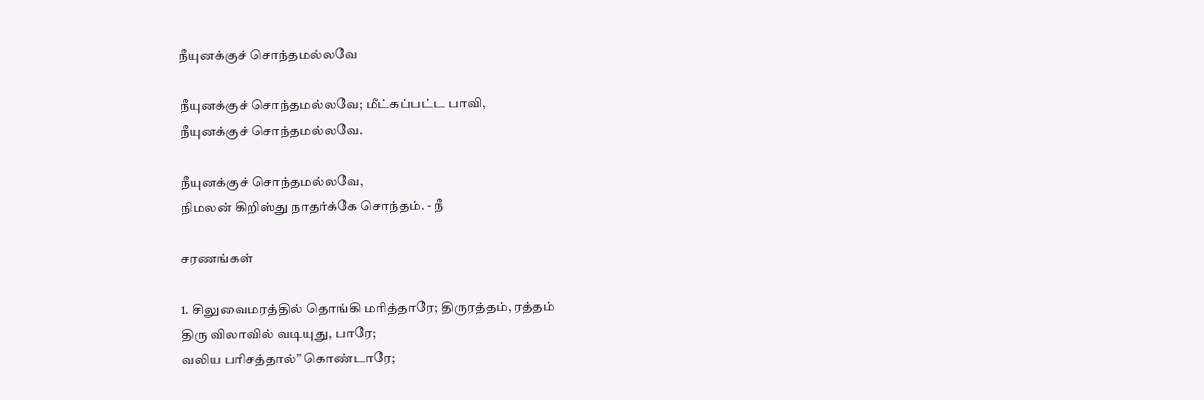நீயுனக்குச்‌ சொந்தமல்லவே

நீயுனக்குச்‌ சொந்தமல்லவே; மீட்கப்பட்ட பாவி,
நீயுனக்குச்‌ சொந்தமல்லவே.

நீயுனக்குச்‌ சொந்தமல்லவே,
நிமலன்‌ கிறிஸ்து நாதர்க்கே சொந்தம்‌. - நீ

சரணங்கள்‌

1. சிலுவைமரத்தில்‌ தொங்கி மரித்தாரே; திருரத்தம்‌, ரத்தம்‌
திரு விலாவில்‌ வடியுது, பாரே;
வலிய பரிசத்தால்‌” கொண்டாரே;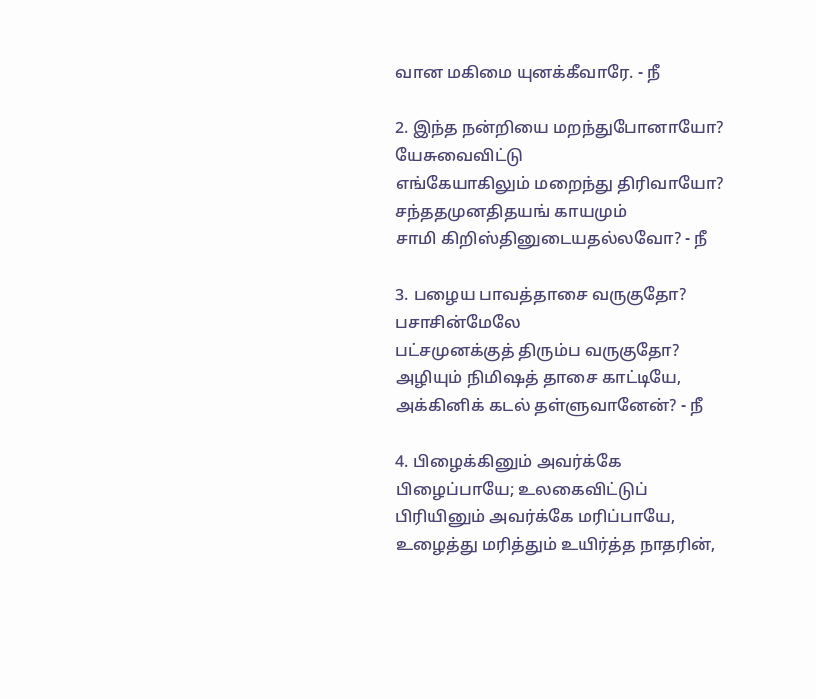வான மகிமை யுனக்கீவாரே. - நீ

2. இந்த நன்றியை மறந்துபோனாயோ? யேசுவைவிட்டு
எங்கேயாகிலும்‌ மறைந்து திரிவாயோ?
சந்ததமுனதிதயங்‌ காயமும்‌
சாமி கிறிஸ்தினுடையதல்லவோ? - நீ

3. பழைய பாவத்தாசை வருகுதோ? பசாசின்மேலே
பட்சமுனக்குத்‌ திரும்ப வருகுதோ?
அழியும்‌ நிமிஷத்‌ தாசை காட்டியே,
அக்கினிக்‌ கடல்‌ தள்ளுவானேன்‌? - நீ

4. பிழைக்கினும்‌ அவர்க்கே பிழைப்பாயே; உலகைவிட்டுப்‌
பிரியினும்‌ அவர்க்கே மரிப்பாயே,
உழைத்து மரித்தும்‌ உயிர்த்த நாதரின்‌,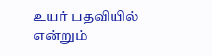உயர்‌ பதவியில்‌ என்றும்‌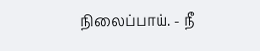நிலைப்பாய்‌. - நீ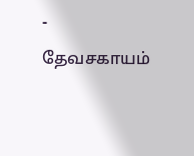- தேவசகாயம்‌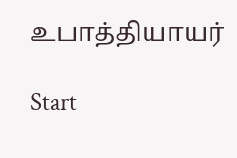உபாத்தியாயர்‌

Start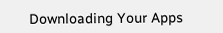Downloading Your Apps